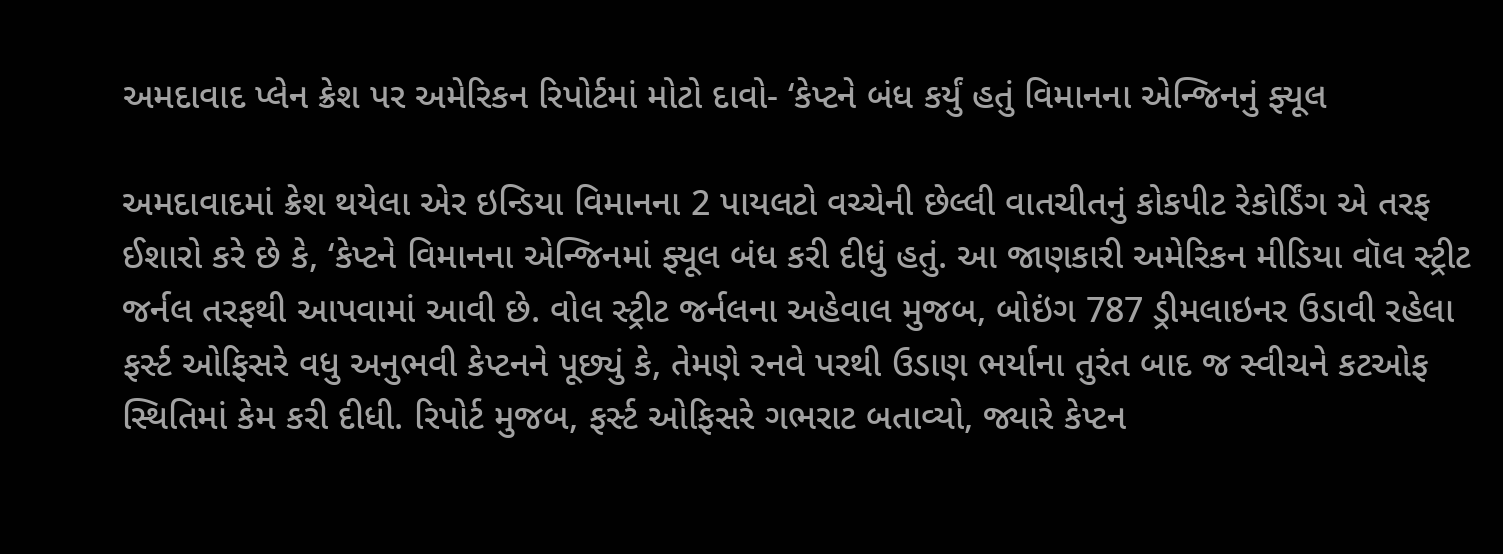અમદાવાદ પ્લેન ક્રેશ પર અમેરિકન રિપોર્ટમાં મોટો દાવો- ‘કેપ્ટને બંધ કર્યું હતું વિમાનના એન્જિનનું ફ્યૂલ

અમદાવાદમાં ક્રેશ થયેલા એર ઇન્ડિયા વિમાનના 2 પાયલટો વચ્ચેની છેલ્લી વાતચીતનું કોકપીટ રેકોર્ડિંગ એ તરફ ઈશારો કરે છે કે, ‘કેપ્ટને વિમાનના એન્જિનમાં ફ્યૂલ બંધ કરી દીધું હતું. આ જાણકારી અમેરિકન મીડિયા વૉલ સ્ટ્રીટ જર્નલ તરફથી આપવામાં આવી છે. વોલ સ્ટ્રીટ જર્નલના અહેવાલ મુજબ, બોઇંગ 787 ડ્રીમલાઇનર ઉડાવી રહેલા ફર્સ્ટ ઓફિસરે વધુ અનુભવી કેપ્ટનને પૂછ્યું કે, તેમણે રનવે પરથી ઉડાણ ભર્યાના તુરંત બાદ જ સ્વીચને કટઓફ સ્થિતિમાં કેમ કરી દીધી. રિપોર્ટ મુજબ, ફર્સ્ટ ઓફિસરે ગભરાટ બતાવ્યો, જ્યારે કેપ્ટન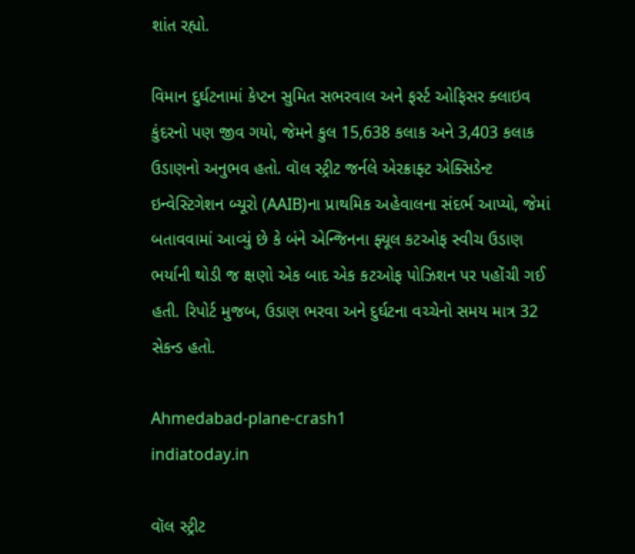શાંત રહ્યો.

વિમાન દુર્ઘટનામાં કેપ્ટન સુમિત સભરવાલ અને ફર્સ્ટ ઓફિસર ક્લાઇવ કુંદરનો પણ જીવ ગયો, જેમને કુલ 15,638 કલાક અને 3,403 કલાક ઉડાણનો અનુભવ હતો. વૉલ સ્ટ્રીટ જર્નલે એરક્રાફ્ટ એક્સિડેન્ટ ઇન્વેસ્ટિગેશન બ્યૂરો (AAIB)ના પ્રાથમિક અહેવાલના સંદર્ભ આપ્યો, જેમાં બતાવવામાં આવ્યું છે કે બંને એન્જિનના ફ્યૂલ કટઓફ સ્વીચ ઉડાણ ભર્યાની થોડી જ ક્ષણો એક બાદ એક કટઓફ પોઝિશન પર પહોંચી ગઈ હતી. રિપોર્ટ મુજબ, ઉડાણ ભરવા અને દુર્ઘટના વચ્ચેનો સમય માત્ર 32 સેકન્ડ હતો.

Ahmedabad-plane-crash1
indiatoday.in

વૉલ સ્ટ્રીટ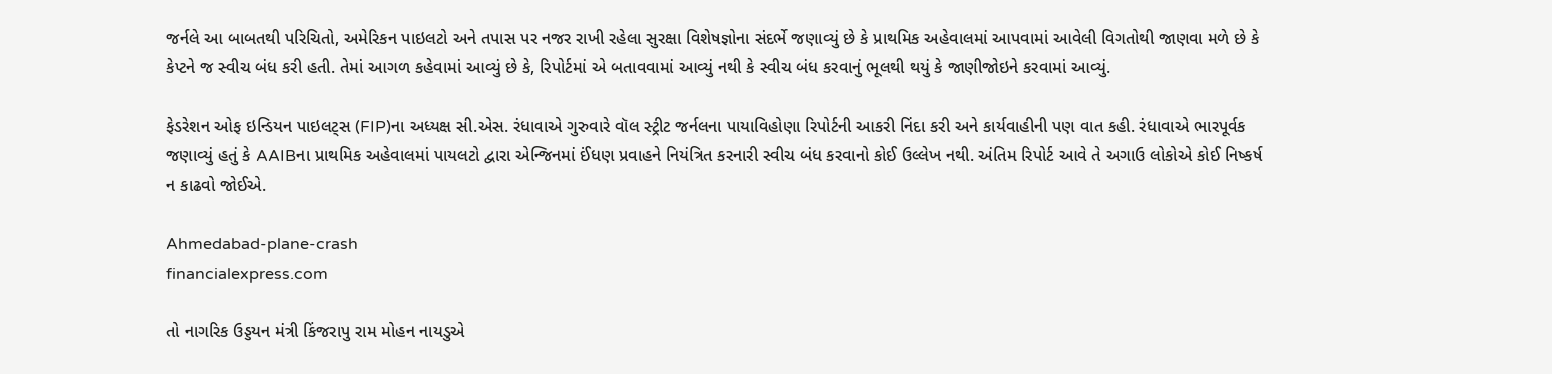જર્નલે આ બાબતથી પરિચિતો, અમેરિકન પાઇલટો અને તપાસ પર નજર રાખી રહેલા સુરક્ષા વિશેષજ્ઞોના સંદર્ભે જણાવ્યું છે કે પ્રાથમિક અહેવાલમાં આપવામાં આવેલી વિગતોથી જાણવા મળે છે કે કેપ્ટને જ સ્વીચ બંધ કરી હતી. તેમાં આગળ કહેવામાં આવ્યું છે કે, રિપોર્ટમાં એ બતાવવામાં આવ્યું નથી કે સ્વીચ બંધ કરવાનું ભૂલથી થયું કે જાણીજોઇને કરવામાં આવ્યું.

ફેડરેશન ઓફ ઇન્ડિયન પાઇલટ્સ (FIP)ના અધ્યક્ષ સી.એસ. રંધાવાએ ગુરુવારે વૉલ સ્ટ્રીટ જર્નલના પાયાવિહોણા રિપોર્ટની આકરી નિંદા કરી અને કાર્યવાહીની પણ વાત કહી. રંધાવાએ ભારપૂર્વક જણાવ્યું હતું કે AAIBના પ્રાથમિક અહેવાલમાં પાયલટો દ્વારા એન્જિનમાં ઈંધણ પ્રવાહને નિયંત્રિત કરનારી સ્વીચ બંધ કરવાનો કોઈ ઉલ્લેખ નથી. અંતિમ રિપોર્ટ આવે તે અગાઉ લોકોએ કોઈ નિષ્કર્ષ ન કાઢવો જોઈએ.

Ahmedabad-plane-crash
financialexpress.com

તો નાગરિક ઉડ્ડયન મંત્રી કિંજરાપુ રામ મોહન નાયડુએ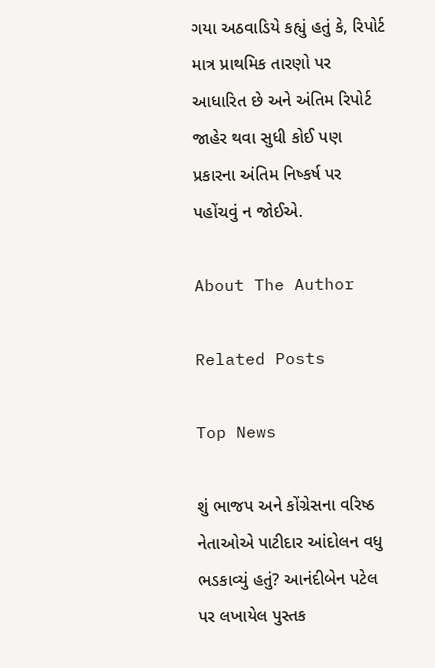ગયા અઠવાડિયે કહ્યું હતું કે, રિપોર્ટ માત્ર પ્રાથમિક તારણો પર આધારિત છે અને અંતિમ રિપોર્ટ જાહેર થવા સુધી કોઈ પણ પ્રકારના અંતિમ નિષ્કર્ષ પર પહોંચવું ન જોઈએ.

About The Author

Related Posts

Top News

શું ભાજપ અને કોંગ્રેસના વરિષ્ઠ નેતાઓએ પાટીદાર આંદોલન વધુ ભડકાવ્યું હતું? આનંદીબેન પટેલ પર લખાયેલ પુસ્તક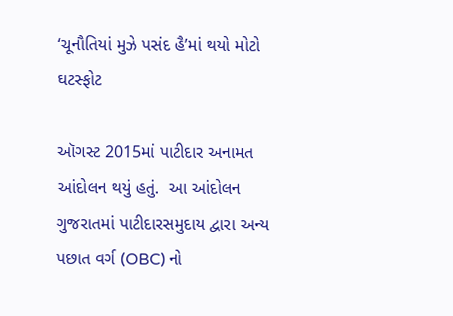‘ચૂનૌતિયાં મુઝે પસંદ હૈ’માં થયો મોટો ઘટસ્ફોટ

ઑગસ્ટ 2015માં પાટીદાર અનામત આંદોલન થયું હતું.  આ આંદોલન ગુજરાતમાં પાટીદારસમુદાય દ્વારા અન્ય પછાત વર્ગ (OBC) નો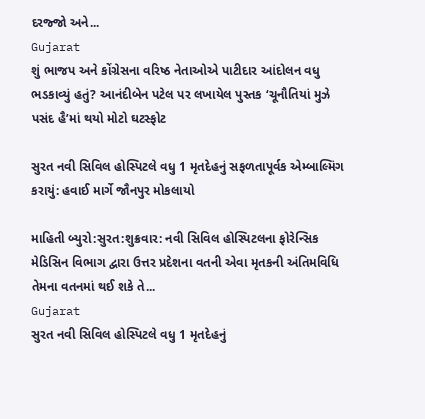દરજ્જો અને...
Gujarat
શું ભાજપ અને કોંગ્રેસના વરિષ્ઠ નેતાઓએ પાટીદાર આંદોલન વધુ ભડકાવ્યું હતું? આનંદીબેન પટેલ પર લખાયેલ પુસ્તક ‘ચૂનૌતિયાં મુઝે પસંદ હૈ’માં થયો મોટો ઘટસ્ફોટ

સુરત નવી સિવિલ હોસ્પિટલે વધુ 1 મૃતદેહનું સફળતાપૂર્વક એમ્બાલ્મિંગ કરાયું: હવાઈ માર્ગે જૌનપુર મોકલાયો

માહિતી બ્યુરો:સુરત:શુક્રવાર: નવી સિવિલ હોસ્પિટલના ફોરેન્સિક મેડિસિન વિભાગ દ્વારા ઉત્તર પ્રદેશના વતની એવા મૃતકની અંતિમવિધિ તેમના વતનમાં થઈ શકે તે...
Gujarat
સુરત નવી સિવિલ હોસ્પિટલે વધુ 1 મૃતદેહનું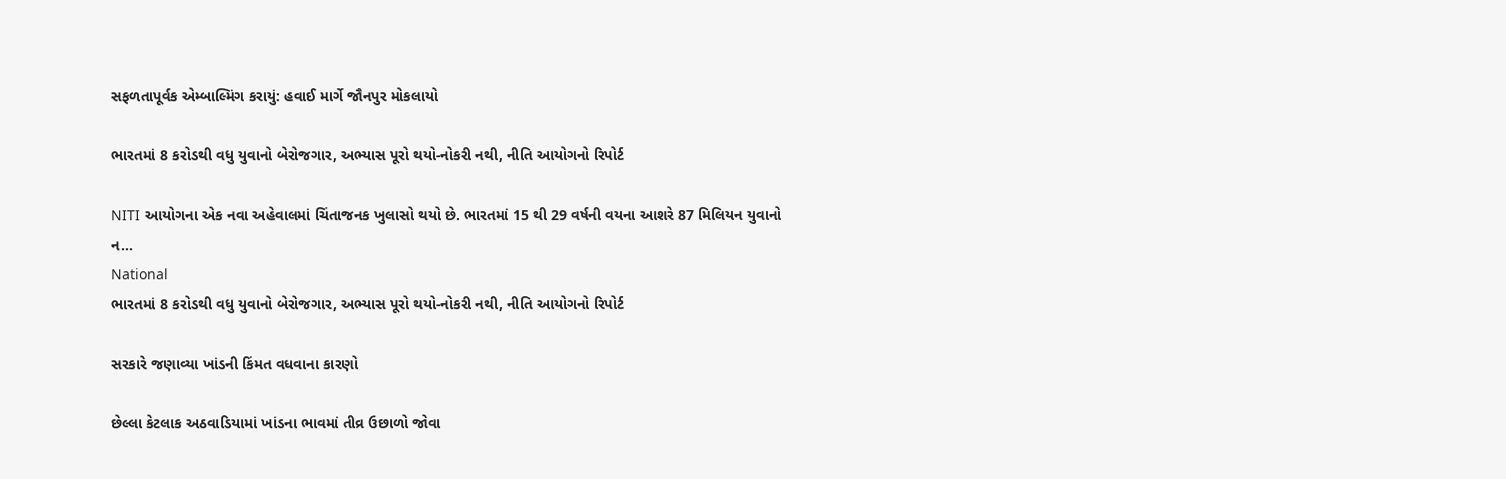સફળતાપૂર્વક એમ્બાલ્મિંગ કરાયું: હવાઈ માર્ગે જૌનપુર મોકલાયો

ભારતમાં 8 કરોડથી વધુ યુવાનો બેરોજગાર, અભ્યાસ પૂરો થયો-નોકરી નથી, નીતિ આયોગનો રિપોર્ટ

NITI આયોગના એક નવા અહેવાલમાં ચિંતાજનક ખુલાસો થયો છે. ભારતમાં 15 થી 29 વર્ષની વયના આશરે 87 મિલિયન યુવાનો ન...
National
ભારતમાં 8 કરોડથી વધુ યુવાનો બેરોજગાર, અભ્યાસ પૂરો થયો-નોકરી નથી, નીતિ આયોગનો રિપોર્ટ

સરકારે જણાવ્યા ખાંડની કિંમત વધવાના કારણો

છેલ્લા કેટલાક અઠવાડિયામાં ખાંડના ભાવમાં તીવ્ર ઉછાળો જોવા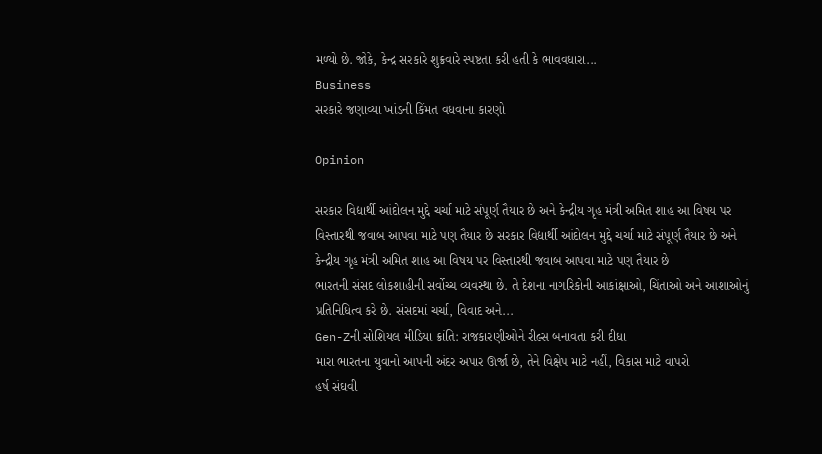મળ્યો છે. જોકે, કેન્દ્ર સરકારે શુક્રવારે સ્પષ્ટતા કરી હતી કે ભાવવધારા...
Business
સરકારે જણાવ્યા ખાંડની કિંમત વધવાના કારણો

Opinion

સરકાર વિદ્યાર્થી આંદોલન મુદ્દે ચર્ચા માટે સંપૂર્ણ તૈયાર છે અને કેન્દ્રીય ગૃહ મંત્રી અમિત શાહ આ વિષય પર વિસ્તારથી જવાબ આપવા માટે પણ તૈયાર છે સરકાર વિદ્યાર્થી આંદોલન મુદ્દે ચર્ચા માટે સંપૂર્ણ તૈયાર છે અને કેન્દ્રીય ગૃહ મંત્રી અમિત શાહ આ વિષય પર વિસ્તારથી જવાબ આપવા માટે પણ તૈયાર છે
ભારતની સંસદ લોકશાહીની સર્વોચ્ચ વ્યવસ્થા છે. તે દેશના નાગરિકોની આકાંક્ષાઓ, ચિંતાઓ અને આશાઓનું પ્રતિનિધિત્વ કરે છે. સંસદમાં ચર્ચા, વિવાદ અને...
Gen-Zની સોશિયલ મીડિયા ક્રાંતિ: રાજકારણીઓને રીલ્સ બનાવતા કરી દીધા
મારા ભારતના યુવાનો આપની અંદર અપાર ઊર્જા છે, તેને વિક્ષેપ માટે નહીં, વિકાસ માટે વાપરો
હર્ષ સંઘવી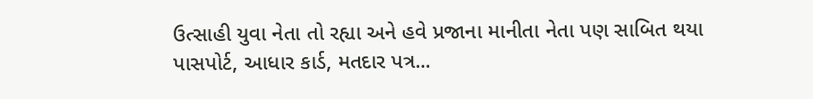ઉત્સાહી યુવા નેતા તો રહ્યા અને હવે પ્રજાના માનીતા નેતા પણ સાબિત થયા
પાસપોર્ટ, આધાર કાર્ડ, મતદાર પત્ર...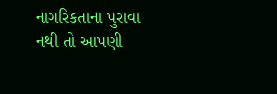નાગરિકતાના પુરાવા નથી તો આપણી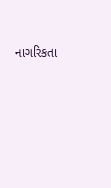નાગરિકતા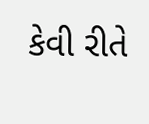કેવી રીતે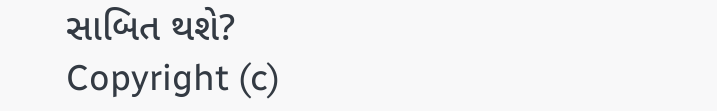સાબિત થશે?
Copyright (c)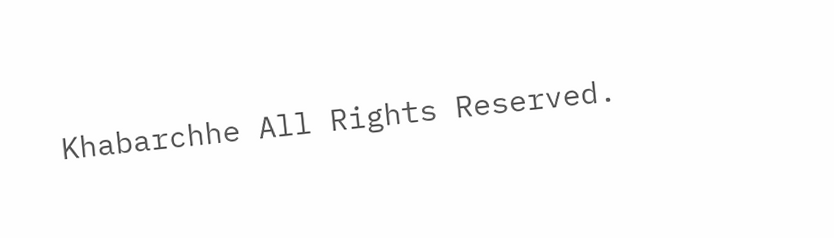Khabarchhe All Rights Reserved.